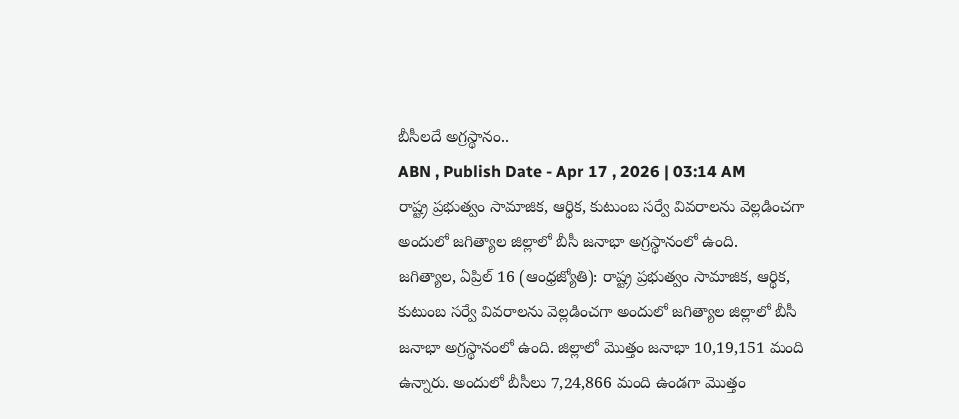బీసీలదే అగ్రస్థానం..
ABN , Publish Date - Apr 17 , 2026 | 03:14 AM
రాష్ట్ర ప్రభుత్వం సామాజిక, ఆర్థిక, కుటుంబ సర్వే వివరాలను వెల్లడించగా అందులో జగిత్యాల జిల్లాలో బీసీ జనాభా అగ్రస్థానంలో ఉంది.
జగిత్యాల, ఏప్రిల్ 16 (ఆంధ్రజ్యోతి): రాష్ట్ర ప్రభుత్వం సామాజిక, ఆర్థిక, కుటుంబ సర్వే వివరాలను వెల్లడించగా అందులో జగిత్యాల జిల్లాలో బీసీ జనాభా అగ్రస్థానంలో ఉంది. జిల్లాలో మొత్తం జనాభా 10,19,151 మంది ఉన్నారు. అందులో బీసీలు 7,24,866 మంది ఉండగా మొత్తం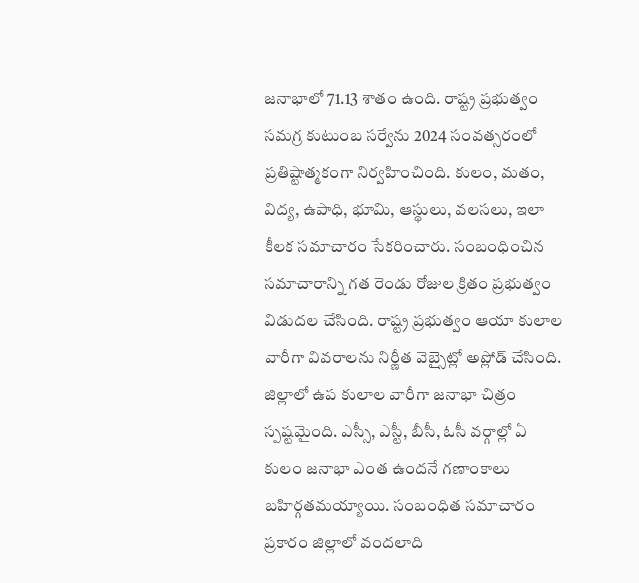జనాభాలో 71.13 శాతం ఉంది. రాష్ట్ర ప్రభుత్వం సమగ్ర కుటుంబ సర్వేను 2024 సంవత్సరంలో ప్రతిష్టాత్మకంగా నిర్వహించింది. కులం, మతం, విద్య, ఉపాధి, భూమి, ఆస్థులు, వలసలు, ఇలా కీలక సమాచారం సేకరించారు. సంబంధించిన సమాచారాన్ని గత రెండు రోజుల క్రితం ప్రభుత్వం విడుదల చేసింది. రాష్ట్ర ప్రభుత్వం ఆయా కులాల వారీగా వివరాలను నిర్ణీత వెబ్సైట్లో అప్లోడ్ చేసింది. జిల్లాలో ఉప కులాల వారీగా జనాభా చిత్రం స్పష్టమైంది. ఎస్సీ, ఎస్టీ, బీసీ, ఓసీ వర్గాల్లో ఏ కులం జనాభా ఎంత ఉందనే గణాంకాలు బహిర్గతమయ్యాయి. సంబంధిత సమాచారం ప్రకారం జిల్లాలో వందలాది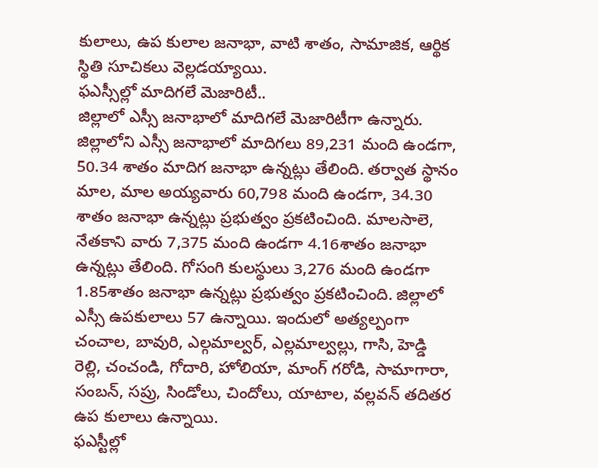కులాలు, ఉప కులాల జనాభా, వాటి శాతం, సామాజిక, ఆర్థిక స్థితి సూచికలు వెల్లడయ్యాయి.
ఫఎస్సీల్లో మాదిగలే మెజారిటీ..
జిల్లాలో ఎస్సీ జనాభాలో మాదిగలే మెజారిటీగా ఉన్నారు. జిల్లాలోని ఎస్సీ జనాభాలో మాదిగలు 89,231 మంది ఉండగా, 50.34 శాతం మాదిగ జనాభా ఉన్నట్లు తేలింది. తర్వాత స్థానం మాల, మాల అయ్యవారు 60,798 మంది ఉండగా, 34.30 శాతం జనాభా ఉన్నట్లు ప్రభుత్వం ప్రకటించింది. మాలసాలె, నేతకాని వారు 7,375 మంది ఉండగా 4.16శాతం జనాభా ఉన్నట్లు తేలింది. గోసంగి కులస్థులు 3,276 మంది ఉండగా 1.85శాతం జనాభా ఉన్నట్లు ప్రభుత్వం ప్రకటించింది. జిల్లాలో ఎస్సీ ఉపకులాలు 57 ఉన్నాయి. ఇందులో అత్యల్పంగా చంచాల, బావురి, ఎల్గమాల్వర్, ఎల్లమాల్వల్లు, గాసి, హెడ్డి రెల్లి, చంచండి, గోదారి, హోలియా, మాంగ్ గరోడి, సామాగారా, సంబన్, సప్రు, సిండోలు, చిందోలు, యాటాల, వల్లవన్ తదితర ఉప కులాలు ఉన్నాయి.
ఫఎస్టీల్లో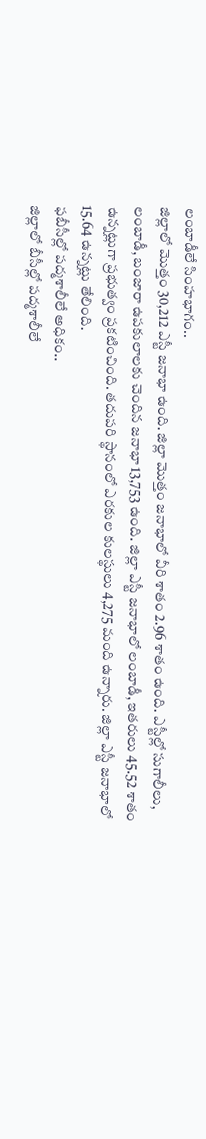లంబాడీలే సింహభాగం..
జిల్లాలో మొత్తం 30,212 ఎస్టీ జనాభా ఉంది. జిల్లా మొత్తం జనాభాలో వీరి శాతం 2.96 శాతం ఉంది. ఎస్టీల్లో సుగాలీలు, లంబాడీ, బంజారా ఉపకులాలకు చెందిన జనాభా 13,753 ఉంది. జిల్లా ఎస్టీ జనాభాలో లంబాడీ, ఇతరులు 45.52 శాతం ఉన్నట్లుగా ప్రభుత్వం ప్రకటించింది. తదుపరి స్థానంలో ఎరకుల కులస్థులు 4,275 మంది ఉన్నారు. జిల్లా ఎస్టీ జనాభాలో 15.64 ఉన్నట్లు తేలింది.
ఫబీసీల్లో పద్మశాలీలే అధికం..
జిల్లాలో బీసీల్లో పద్మశాలీలే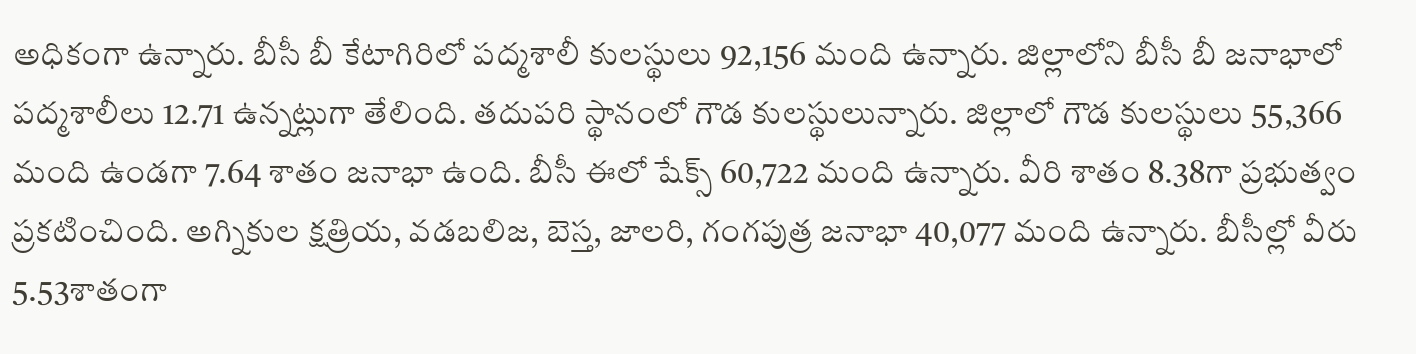అధికంగా ఉన్నారు. బీసీ బీ కేటాగిరిలో పద్మశాలీ కులస్థులు 92,156 మంది ఉన్నారు. జిల్లాలోని బీసీ బీ జనాభాలో పద్మశాలీలు 12.71 ఉన్నట్లుగా తేలింది. తదుపరి స్థానంలో గౌడ కులస్థులున్నారు. జిల్లాలో గౌడ కులస్థులు 55,366 మంది ఉండగా 7.64 శాతం జనాభా ఉంది. బీసీ ఈలో షేక్స్ 60,722 మంది ఉన్నారు. వీరి శాతం 8.38గా ప్రభుత్వం ప్రకటించింది. అగ్నికుల క్షత్రియ, వడబలిజ, బెస్త, జాలరి, గంగపుత్ర జనాభా 40,077 మంది ఉన్నారు. బీసీల్లో వీరు 5.53శాతంగా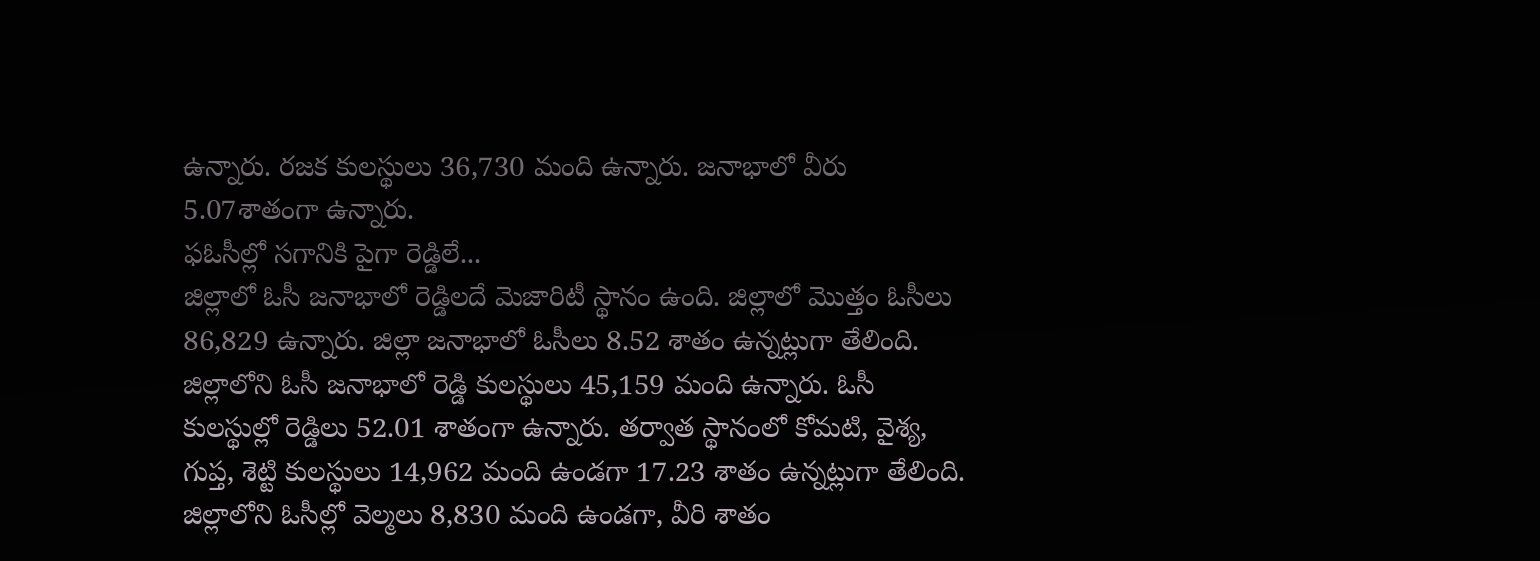ఉన్నారు. రజక కులస్థులు 36,730 మంది ఉన్నారు. జనాభాలో వీరు 5.07శాతంగా ఉన్నారు.
ఫఓసీల్లో సగానికి పైగా రెడ్డిలే...
జిల్లాలో ఓసీ జనాభాలో రెడ్డిలదే మెజారిటీ స్థానం ఉంది. జిల్లాలో మొత్తం ఓసీలు 86,829 ఉన్నారు. జిల్లా జనాభాలో ఓసీలు 8.52 శాతం ఉన్నట్లుగా తేలింది. జిల్లాలోని ఓసీ జనాభాలో రెడ్డి కులస్థులు 45,159 మంది ఉన్నారు. ఓసీ కులస్థుల్లో రెడ్డిలు 52.01 శాతంగా ఉన్నారు. తర్వాత స్థానంలో కోమటి, వైశ్య, గుప్త, శెట్టి కులస్థులు 14,962 మంది ఉండగా 17.23 శాతం ఉన్నట్లుగా తేలింది. జిల్లాలోని ఓసీల్లో వెల్మలు 8,830 మంది ఉండగా, వీరి శాతం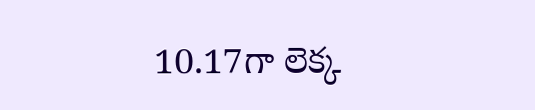10.17గా లెక్క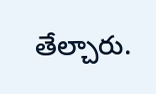తేల్చారు.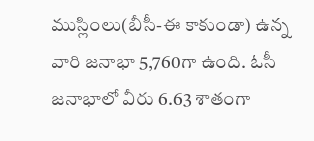ముస్లింలు(బీసీ-ఈ కాకుండా) ఉన్న వారి జనాభా 5,760గా ఉంది. ఓసీ జనాభాలో వీరు 6.63 శాతంగా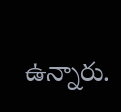ఉన్నారు.